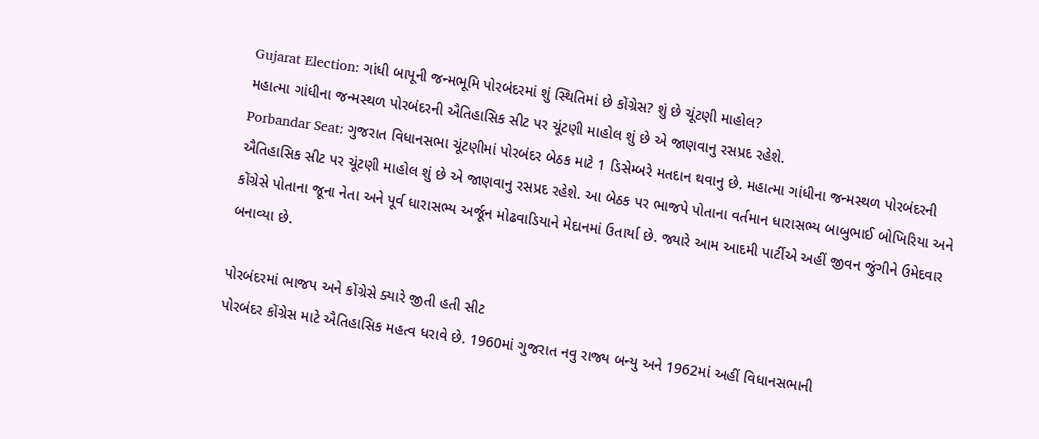Gujarat Election: ગાંધી બાપૂની જન્મભૂમિ પોરબંદરમાં શું સ્થિતિમાં છે કોંગ્રેસ? શું છે ચૂંટણી માહોલ?
મહાત્મા ગાંધીના જન્મસ્થળ પોરબંદરની ઐતિહાસિક સીટ પર ચૂંટણી માહોલ શું છે એ જાણવાનુ રસપ્રદ રહેશે.
Porbandar Seat: ગુજરાત વિધાનસભા ચૂંટણીમાં પોરબંદર બેઠક માટે 1 ડિસેમ્બરે મતદાન થવાનુ છે. મહાત્મા ગાંધીના જન્મસ્થળ પોરબંદરની ઐતિહાસિક સીટ પર ચૂંટણી માહોલ શું છે એ જાણવાનુ રસપ્રદ રહેશે. આ બેઠક પર ભાજપે પોતાના વર્તમાન ધારાસભ્ય બાબુભાઈ બોખિરિયા અને કોંગ્રેસે પોતાના જૂના નેતા અને પૂર્વ ધારાસભ્ય અર્જૂન મોઢવાડિયાને મેદાનમાં ઉતાર્યા છે. જ્યારે આમ આદમી પાર્ટીએ અહીં જીવન જુંગીને ઉમેદવાર બનાવ્યા છે.

પોરબંદરમાં ભાજપ અને કોંગ્રેસે ક્યારે જીતી હતી સીટ
પોરબંદર કોંગ્રેસ માટે ઐતિહાસિક મહત્વ ધરાવે છે. 1960માં ગુજરાત નવુ રાજ્ય બન્યુ અને 1962માં અહીં વિધાનસભાની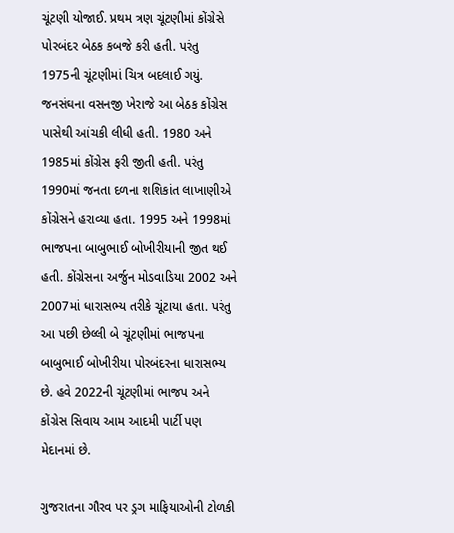ચૂંટણી યોજાઈ. પ્રથમ ત્રણ ચૂંટણીમાં કોંગ્રેસે પોરબંદર બેઠક કબજે કરી હતી. પરંતુ 1975ની ચૂંટણીમાં ચિત્ર બદલાઈ ગયું. જનસંઘના વસનજી ખેરાજે આ બેઠક કોંગ્રેસ પાસેથી આંચકી લીધી હતી. 1980 અને 1985માં કોંગ્રેસ ફરી જીતી હતી. પરંતુ 1990માં જનતા દળના શશિકાંત લાખાણીએ કોંગ્રેસને હરાવ્યા હતા. 1995 અને 1998માં ભાજપના બાબુભાઈ બોખીરીયાની જીત થઈ હતી. કોંગ્રેસના અર્જુન મોડવાડિયા 2002 અને 2007માં ધારાસભ્ય તરીકે ચૂંટાયા હતા. પરંતુ આ પછી છેલ્લી બે ચૂંટણીમાં ભાજપના બાબુભાઈ બોખીરીયા પોરબંદરના ધારાસભ્ય છે. હવે 2022ની ચૂંટણીમાં ભાજપ અને કોંગ્રેસ સિવાય આમ આદમી પાર્ટી પણ મેદાનમાં છે.

ગુજરાતના ગૌરવ પર ડ્રગ માફિયાઓની ટોળકી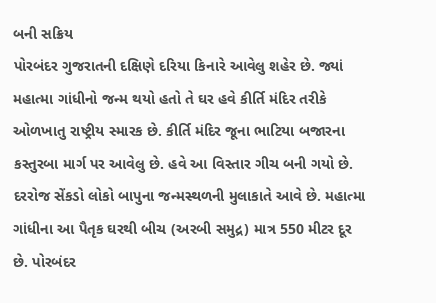બની સક્રિય
પોરબંદર ગુજરાતની દક્ષિણે દરિયા કિનારે આવેલુ શહેર છે. જ્યાં મહાત્મા ગાંધીનો જન્મ થયો હતો તે ઘર હવે કીર્તિ મંદિર તરીકે ઓળખાતુ રાષ્ટ્રીય સ્મારક છે. કીર્તિ મંદિર જૂના ભાટિયા બજારના કસ્તુરબા માર્ગ પર આવેલુ છે. હવે આ વિસ્તાર ગીચ બની ગયો છે. દરરોજ સેંકડો લોકો બાપુના જન્મસ્થળની મુલાકાતે આવે છે. મહાત્મા ગાંધીના આ પૈતૃક ઘરથી બીચ (અરબી સમુદ્ર) માત્ર 550 મીટર દૂર છે. પોરબંદર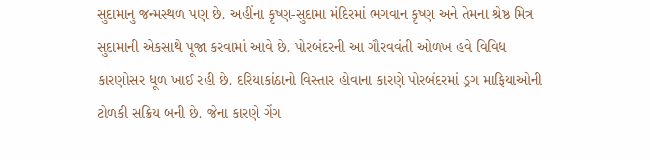સુદામાનુ જન્મસ્થળ પણ છે. અહીંના કૃષ્ણ-સુદામા મંદિરમાં ભગવાન કૃષ્ણ અને તેમના શ્રેષ્ઠ મિત્ર સુદામાની એકસાથે પૂજા કરવામાં આવે છે. પોરબંદરની આ ગૌરવવંતી ઓળખ હવે વિવિધ કારણોસર ધૂળ ખાઈ રહી છે. દરિયાકાંઠાનો વિસ્તાર હોવાના કારણે પોરબંદરમાં ડ્રગ માફિયાઓની ટોળકી સક્રિય બની છે. જેના કારણે ગેંગ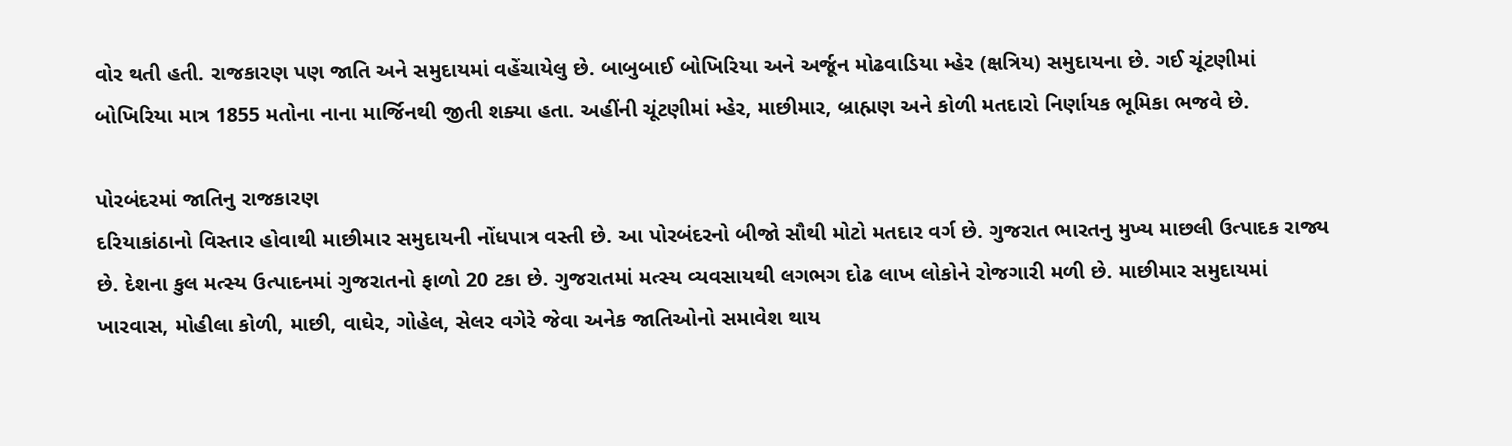વોર થતી હતી. રાજકારણ પણ જાતિ અને સમુદાયમાં વહેંચાયેલુ છે. બાબુબાઈ બોખિરિયા અને અર્જૂન મોઢવાડિયા મ્હેર (ક્ષત્રિય) સમુદાયના છે. ગઈ ચૂંટણીમાં બોખિરિયા માત્ર 1855 મતોના નાના માર્જિનથી જીતી શક્યા હતા. અહીંની ચૂંટણીમાં મ્હેર, માછીમાર, બ્રાહ્મણ અને કોળી મતદારો નિર્ણાયક ભૂમિકા ભજવે છે.

પોરબંદરમાં જાતિનુ રાજકારણ
દરિયાકાંઠાનો વિસ્તાર હોવાથી માછીમાર સમુદાયની નોંધપાત્ર વસ્તી છે. આ પોરબંદરનો બીજો સૌથી મોટો મતદાર વર્ગ છે. ગુજરાત ભારતનુ મુખ્ય માછલી ઉત્પાદક રાજ્ય છે. દેશના કુલ મત્સ્ય ઉત્પાદનમાં ગુજરાતનો ફાળો 20 ટકા છે. ગુજરાતમાં મત્સ્ય વ્યવસાયથી લગભગ દોઢ લાખ લોકોને રોજગારી મળી છે. માછીમાર સમુદાયમાં ખારવાસ, મોહીલા કોળી, માછી, વાઘેર, ગોહેલ, સેલર વગેરે જેવા અનેક જાતિઓનો સમાવેશ થાય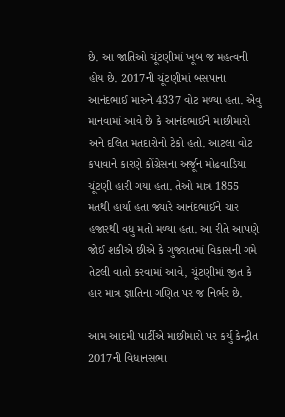છે. આ જાતિઓ ચૂંટણીમાં ખૂબ જ મહત્વની હોય છે. 2017ની ચૂંટણીમાં બસપાના આનંદભાઈ મારુને 4337 વોટ મળ્યા હતા. એવુ માનવામાં આવે છે કે આનંદભાઈને માછીમારો અને દલિત મતદારોનો ટેકો હતો. આટલા વોટ કપાવાને કારણે કોંગ્રેસના અર્જૂન મોઢવાડિયા ચૂંટણી હારી ગયા હતા. તેઓ માત્ર 1855 મતથી હાર્યા હતા જ્યારે આનંદભાઈને ચાર હજારથી વધુ મતો મળ્યા હતા. આ રીતે આપણે જોઈ શકીએ છીએ કે ગુજરાતમાં વિકાસની ગમે તેટલી વાતો કરવામાં આવે, ચૂંટણીમાં જીત કે હાર માત્ર જ્ઞાતિના ગણિત પર જ નિર્ભર છે.

આમ આદમી પાર્ટીએ માછીમારો પર કર્યુ કેન્દ્રીત
2017ની વિધાનસભા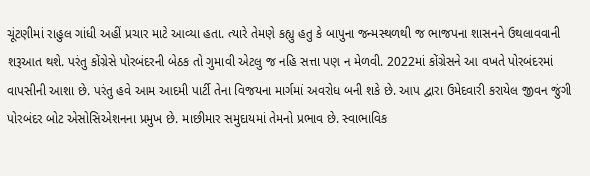ચૂંટણીમાં રાહુલ ગાંધી અહીં પ્રચાર માટે આવ્યા હતા. ત્યારે તેમણે કહ્યુ હતુ કે બાપુના જન્મસ્થળથી જ ભાજપના શાસનને ઉથલાવવાની શરૂઆત થશે. પરંતુ કોંગ્રેસે પોરબંદરની બેઠક તો ગુમાવી એટલુ જ નહિ સત્તા પણ ન મેળવી. 2022માં કોંગ્રેસને આ વખતે પોરબંદરમાં વાપસીની આશા છે. પરંતુ હવે આમ આદમી પાર્ટી તેના વિજયના માર્ગમાં અવરોધ બની શકે છે. આપ દ્વારા ઉમેદવારી કરાયેલ જીવન જુંગી પોરબંદર બોટ એસોસિએશનના પ્રમુખ છે. માછીમાર સમુદાયમાં તેમનો પ્રભાવ છે. સ્વાભાવિક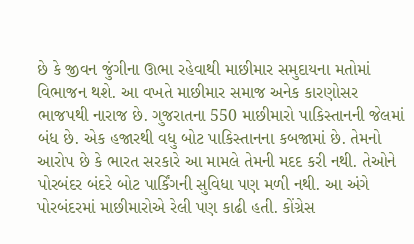છે કે જીવન જુંગીના ઊભા રહેવાથી માછીમાર સમુદાયના મતોમાં વિભાજન થશે. આ વખતે માછીમાર સમાજ અનેક કારણોસર ભાજપથી નારાજ છે. ગુજરાતના 550 માછીમારો પાકિસ્તાનની જેલમાં બંધ છે. એક હજારથી વધુ બોટ પાકિસ્તાનના કબજામાં છે. તેમનો આરોપ છે કે ભારત સરકારે આ મામલે તેમની મદદ કરી નથી. તેઓને પોરબંદર બંદરે બોટ પાર્કિંગની સુવિધા પણ મળી નથી. આ અંગે પોરબંદરમાં માછીમારોએ રેલી પણ કાઢી હતી. કોંગ્રેસ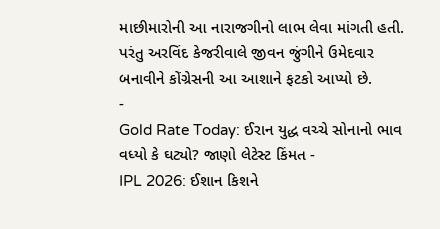માછીમારોની આ નારાજગીનો લાભ લેવા માંગતી હતી. પરંતુ અરવિંદ કેજરીવાલે જીવન જુંગીને ઉમેદવાર બનાવીને કોંગ્રેસની આ આશાને ફટકો આપ્યો છે.
-
Gold Rate Today: ઈરાન યુદ્ધ વચ્ચે સોનાનો ભાવ વધ્યો કે ઘટ્યો? જાણો લેટેસ્ટ કિંમત -
IPL 2026: ઈશાન કિશને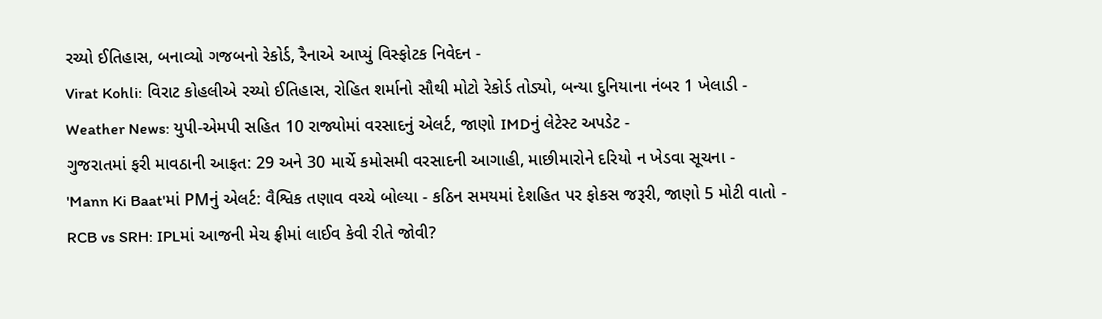રચ્યો ઈતિહાસ, બનાવ્યો ગજબનો રેકોર્ડ, રૈનાએ આપ્યું વિસ્ફોટક નિવેદન -
Virat Kohli: વિરાટ કોહલીએ રચ્યો ઈતિહાસ, રોહિત શર્માનો સૌથી મોટો રેકોર્ડ તોડ્યો, બન્યા દુનિયાના નંબર 1 ખેલાડી -
Weather News: યુપી-એમપી સહિત 10 રાજ્યોમાં વરસાદનું એલર્ટ, જાણો IMDનું લેટેસ્ટ અપડેટ -
ગુજરાતમાં ફરી માવઠાની આફત: 29 અને 30 માર્ચે કમોસમી વરસાદની આગાહી, માછીમારોને દરિયો ન ખેડવા સૂચના -
'Mann Ki Baat'માં PMનું એલર્ટ: વૈશ્વિક તણાવ વચ્ચે બોલ્યા - કઠિન સમયમાં દેશહિત પર ફોકસ જરૂરી, જાણો 5 મોટી વાતો -
RCB vs SRH: IPLમાં આજની મેચ ફ્રીમાં લાઈવ કેવી રીતે જોવી?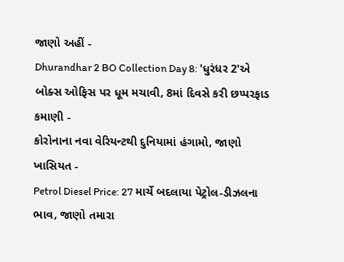જાણો અહીં -
Dhurandhar 2 BO Collection Day 8: 'ધુરંધર 2'એ બોક્સ ઓફિસ પર ધૂમ મચાવી, 8માં દિવસે કરી છપ્પરફાડ કમાણી -
કોરોનાના નવા વેરિયન્ટથી દુનિયામાં હંગામો, જાણો ખાસિયત -
Petrol Diesel Price: 27 માર્ચે બદલાયા પેટ્રોલ-ડીઝલના ભાવ, જાણો તમારા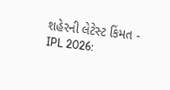શહેરની લેટેસ્ટ કિંમત -
IPL 2026: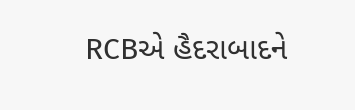RCBએ હૈદરાબાદને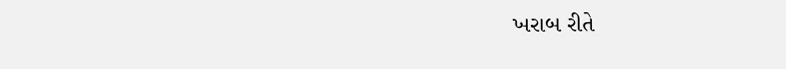ખરાબ રીતે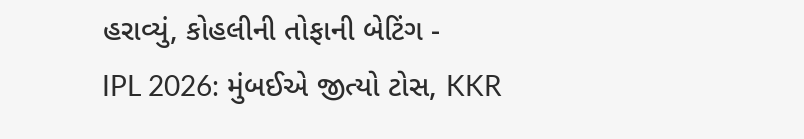હરાવ્યું, કોહલીની તોફાની બેટિંગ -
IPL 2026: મુંબઈએ જીત્યો ટોસ, KKR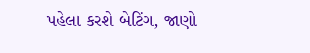પહેલા કરશે બેટિંગ, જાણો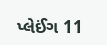પ્લેઈંગ 11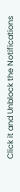Click it and Unblock the Notifications